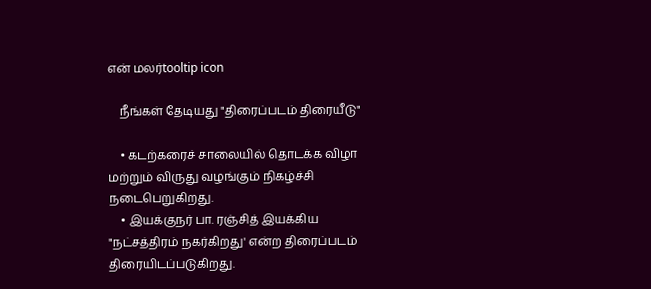என் மலர்tooltip icon

    நீங்கள் தேடியது "திரைப்படம் திரையீடு"

    • கடற்கரைச் சாலையில் தொடக்க விழா மற்றும் விருது வழங்கும் நிகழ்ச்சி நடைபெறுகிறது.
    • இயக்குநர் பா. ரஞ்சித் இயக்கிய "நட்சத்திரம் நகர்கிறது' என்ற திரைப்படம் திரையிடப்படுகிறது.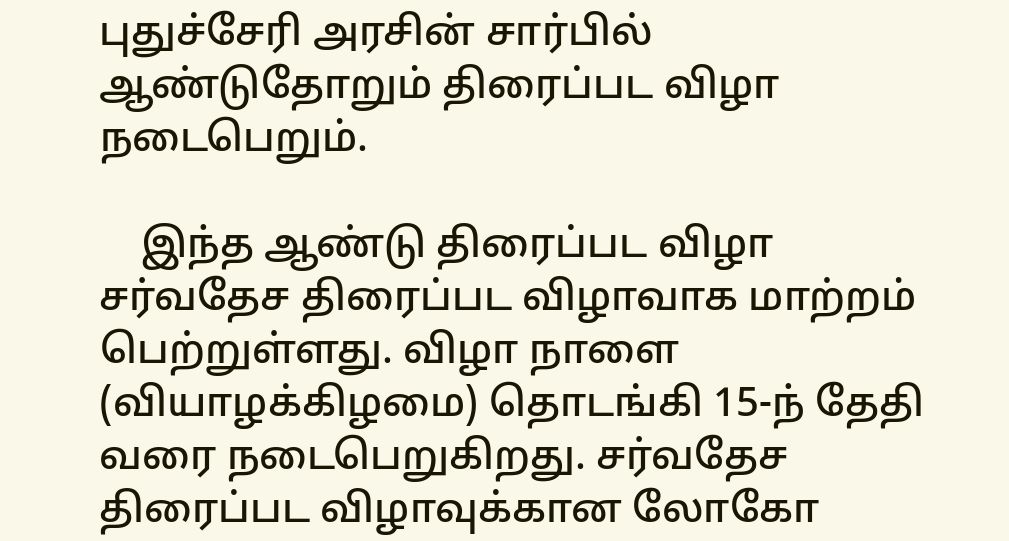புதுச்சேரி அரசின் சார்பில் ஆண்டுதோறும் திரைப்பட விழா நடைபெறும்.

    இந்த ஆண்டு திரைப்பட விழா சர்வதேச திரைப்பட விழாவாக மாற்றம் பெற்றுள்ளது. விழா நாளை (வியாழக்கிழமை) தொடங்கி 15-ந் தேதி வரை நடைபெறுகிறது. சர்வதேச திரைப்பட விழாவுக்கான லோகோ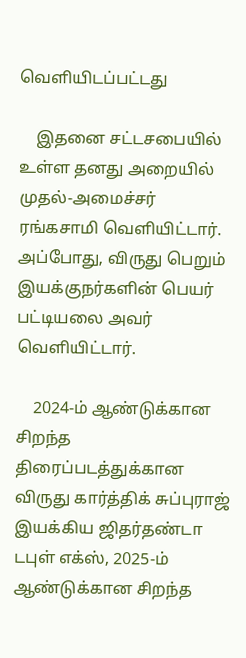வெளியிடப்பட்டது

    இதனை சட்டசபையில் உள்ள தனது அறையில் முதல்-அமைச்சர் ரங்கசாமி வெளியிட்டார். அப்போது, விருது பெறும் இயக்குநர்களின் பெயர் பட்டியலை அவர் வெளியிட்டார்.

    2024-ம் ஆண்டுக்கான சிறந்த திரைப்படத்துக்கான விருது கார்த்திக் சுப்புராஜ் இயக்கிய ஜிதர்தண்டா டபுள் எக்ஸ், 2025-ம் ஆண்டுக்கான சிறந்த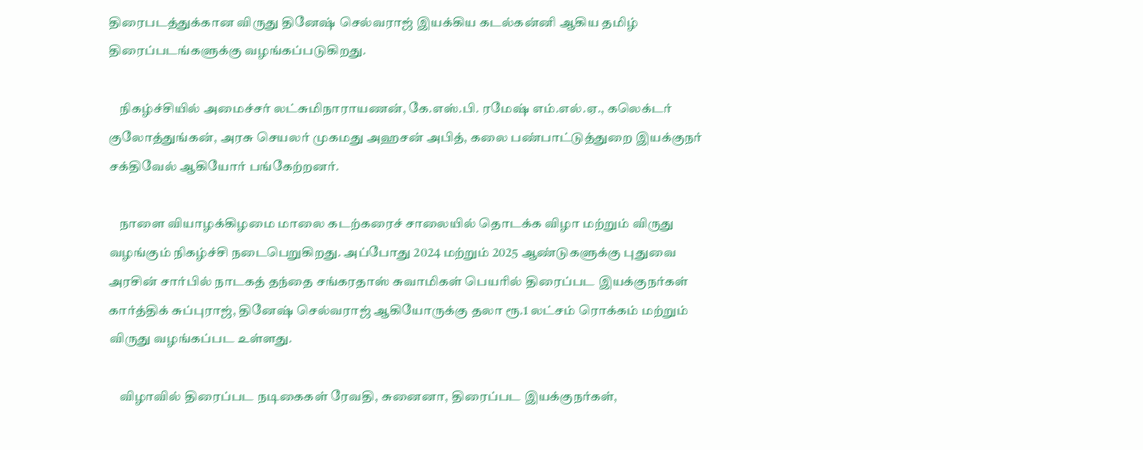திரைபடத்துக்கான விருது தினேஷ் செல்வராஜ் இயக்கிய கடல்கன்னி ஆகிய தமிழ் திரைப்படங்களுக்கு வழங்கப்படுகிறது.

    நிகழ்ச்சியில் அமைச்சர் லட்சுமிநாராயணன், கே.எஸ்.பி. ரமேஷ் எம்.எல்.ஏ., கலெக்டர் குலோத்துங்கன், அரசு செயலர் முகமது அஹசன் அபித், கலை பண்பாட்டுத்துறை இயக்குநர் சக்திவேல் ஆகியோர் பங்கேற்றனர்.

    நாளை வியாழக்கிழமை மாலை கடற்கரைச் சாலையில் தொடக்க விழா மற்றும் விருது வழங்கும் நிகழ்ச்சி நடைபெறுகிறது. அப்போது 2024 மற்றும் 2025 ஆண்டுகளுக்கு புதுவை அரசின் சார்பில் நாடகத் தந்தை சங்கரதாஸ் சுவாமிகள் பெயரில் திரைப்பட இயக்குநர்கள் கார்த்திக் சுப்புராஜ், தினேஷ் செல்வராஜ் ஆகியோருக்கு தலா ரூ.1 லட்சம் ரொக்கம் மற்றும் விருது வழங்கப்பட உள்ளது.

    விழாவில் திரைப்பட நடிகைகள் ரேவதி, சுனைனா, திரைப்பட இயக்குநர்கள்,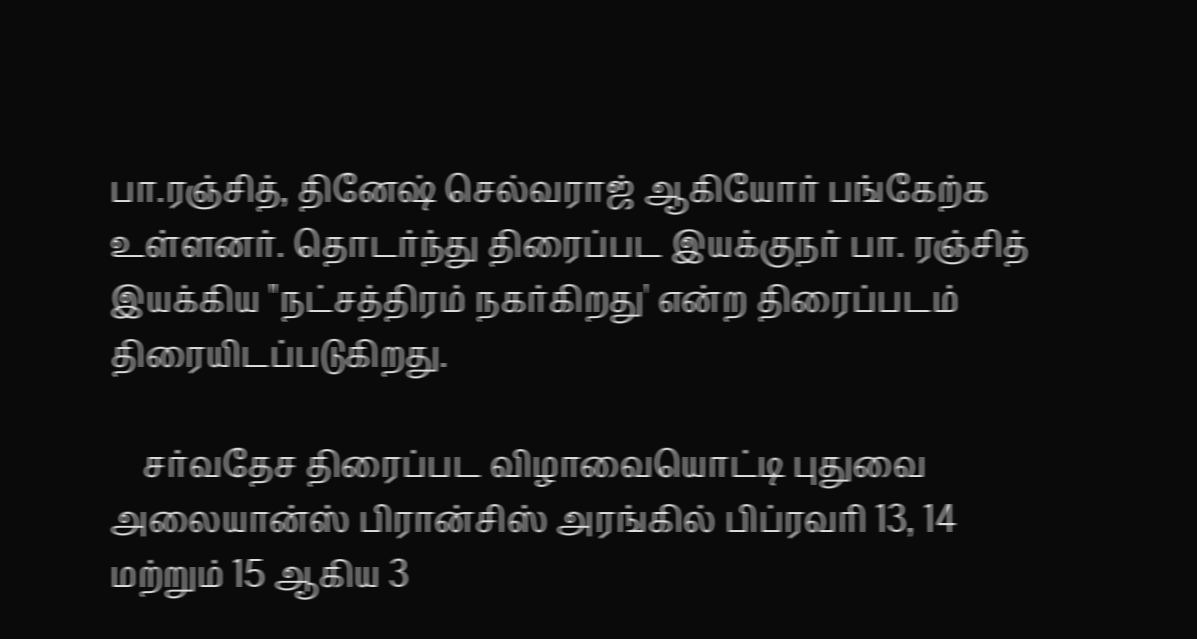பா.ரஞ்சித், தினேஷ் செல்வராஜ் ஆகியோர் பங்கேற்க உள்ளனர். தொடர்ந்து திரைப்பட இயக்குநர் பா. ரஞ்சித் இயக்கிய "நட்சத்திரம் நகர்கிறது' என்ற திரைப்படம் திரையிடப்படுகிறது.

    சர்வதேச திரைப்பட விழாவையொட்டி புதுவை அலையான்ஸ் பிரான்சிஸ் அரங்கில் பிப்ரவரி 13, 14 மற்றும் 15 ஆகிய 3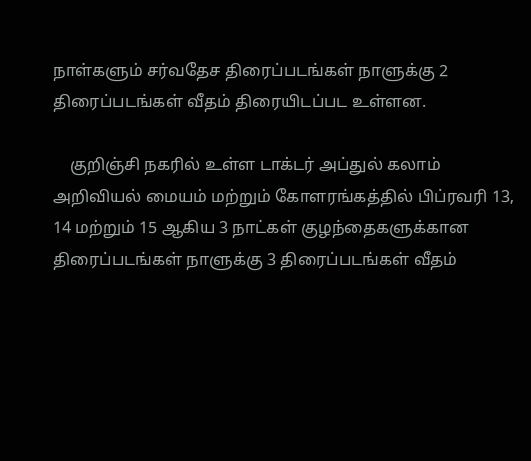நாள்களும் சர்வதேச திரைப்படங்கள் நாளுக்கு 2 திரைப்படங்கள் வீதம் திரையிடப்பட உள்ளன.

    குறிஞ்சி நகரில் உள்ள டாக்டர் அப்துல் கலாம் அறிவியல் மையம் மற்றும் கோளரங்கத்தில் பிப்ரவரி 13, 14 மற்றும் 15 ஆகிய 3 நாட்கள் குழந்தைகளுக்கான திரைப்படங்கள் நாளுக்கு 3 திரைப்படங்கள் வீதம்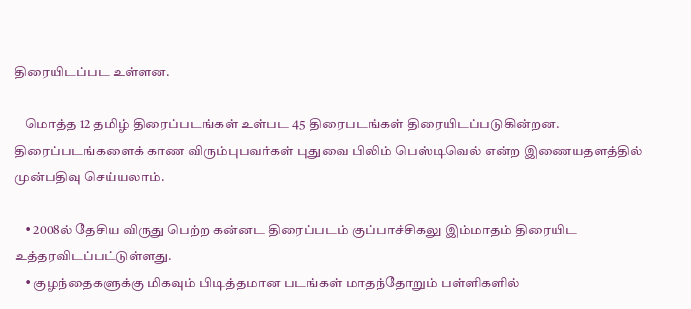திரையிடப்பட உள்ளன.

    மொத்த 12 தமிழ் திரைப்படங்கள் உள்பட 45 திரைபடங்கள் திரையிடப்படுகின்றன. திரைப்படங்களைக் காண விரும்புபவர்கள் புதுவை பிலிம் பெஸ்டிவெல் என்ற இணையதளத்தில் முன்பதிவு செய்யலாம்.

    • 2008ல் தேசிய விருது பெற்ற கன்னட திரைப்படம் குப்பாச்சிகலு இம்மாதம் திரையிட உத்தரவிடப்பட்டுள்ளது.
    • குழந்தைகளுக்கு மிகவும் பிடித்தமான படங்கள் மாதந்தோறும் பள்ளிகளில்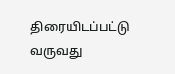திரையிடப்பட்டு வருவது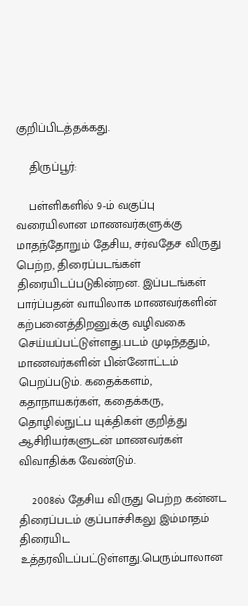குறிப்பிடத்தக்கது.

    திருப்பூர்:

    பள்ளிகளில் 9-ம் வகுப்பு வரையிலான மாணவர்களுக்கு மாதந்தோறும் தேசிய, சர்வதேச விருது பெற்ற, திரைப்படங்கள் திரையிடப்படுகின்றன. இப்படங்கள் பார்ப்பதன் வாயிலாக மாணவர்களின் கற்பனைத்திறனுக்கு வழிவகை செய்யப்பட்டுள்ளது.படம் முடிந்ததும், மாணவர்களின் பின்னோட்டம் பெறப்படும். கதைக்களம், கதாநாயகர்கள், கதைக்கரு, தொழில்நுட்ப யுக்திகள் குறித்து ஆசிரியர்களுடன் மாணவர்கள் விவாதிக்க வேண்டும்.

    2008ல் தேசிய விருது பெற்ற கன்னட திரைப்படம் குப்பாச்சிகலு இம்மாதம் திரையிட உத்தரவிடப்பட்டுள்ளது.பெரும்பாலான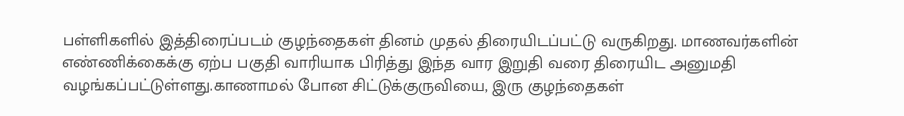பள்ளிகளில் இத்திரைப்படம் குழந்தைகள் தினம் முதல் திரையிடப்பட்டு வருகிறது. மாணவர்களின் எண்ணிக்கைக்கு ஏற்ப பகுதி வாரியாக பிரித்து இந்த வார இறுதி வரை திரையிட அனுமதி வழங்கப்பட்டுள்ளது.காணாமல் போன சிட்டுக்குருவியை, இரு குழந்தைகள்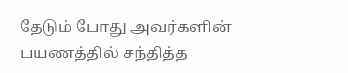தேடும் போது அவர்களின் பயணத்தில் சந்தித்த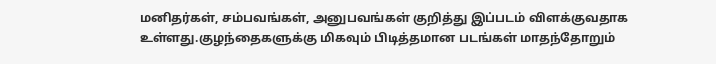மனிதர்கள், சம்பவங்கள், அனுபவங்கள் குறித்து இப்படம் விளக்குவதாக உள்ளது.குழந்தைகளுக்கு மிகவும் பிடித்தமான படங்கள் மாதந்தோறும்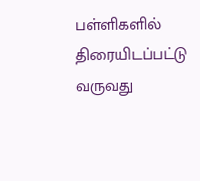பள்ளிகளில் திரையிடப்பட்டு வருவது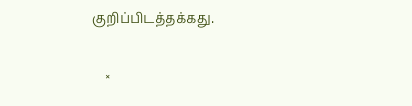குறிப்பிடத்தக்கது.

    ×